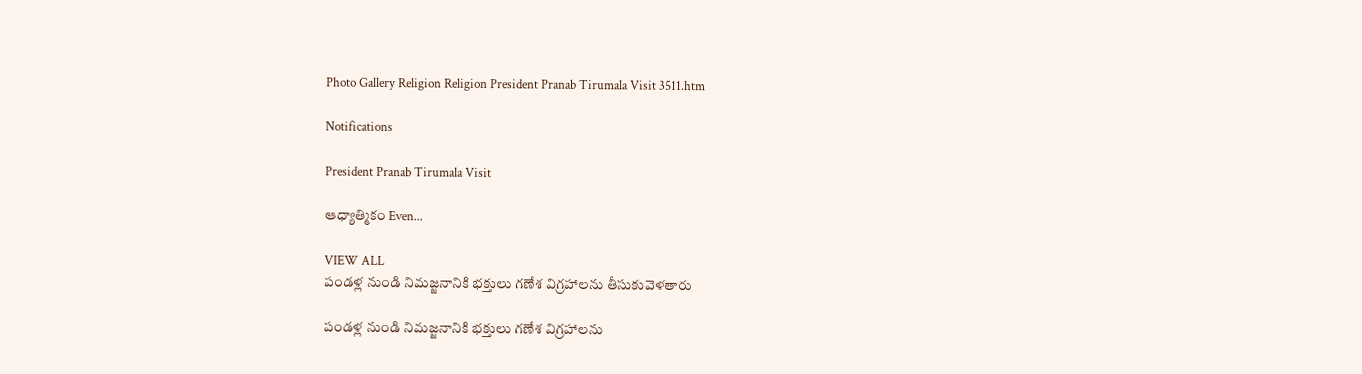Photo Gallery Religion Religion President Pranab Tirumala Visit 3511.htm

Notifications

President Pranab Tirumala Visit

ఆధ్యాత్మికం Even...

VIEW ALL
పండళ్ల నుండి నిమజ్జనానికి భక్తులు గణేశ విగ్రహాలను తీసుకువెళతారు

పండళ్ల నుండి నిమజ్జనానికి భక్తులు గణేశ విగ్రహాలను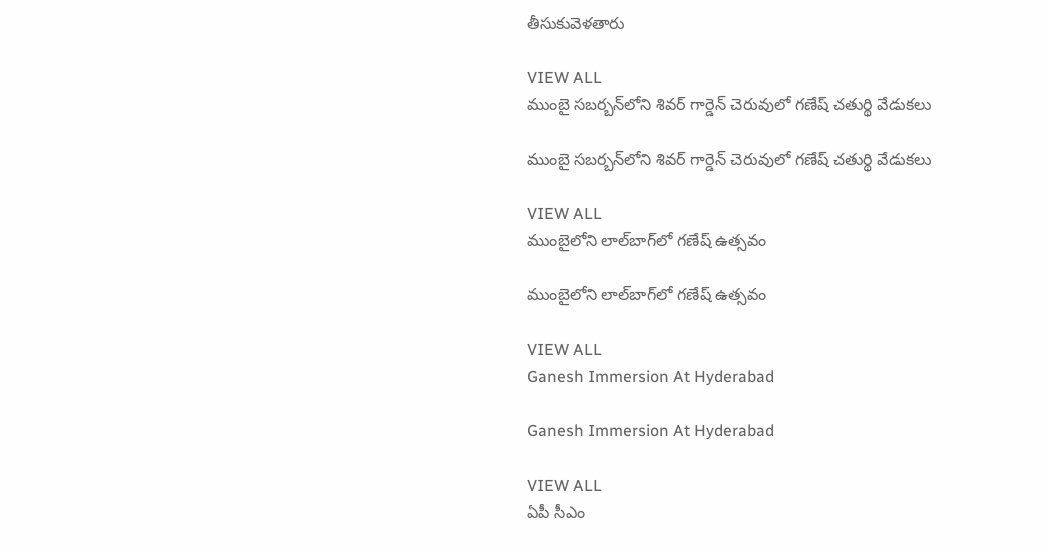తీసుకువెళతారు

VIEW ALL
ముంబై సబర్బన్‌లోని శివర్ గార్డెన్ చెరువులో గణేష్ చతుర్థి వేడుకలు

ముంబై సబర్బన్‌లోని శివర్ గార్డెన్ చెరువులో గణేష్ చతుర్థి వేడుకలు

VIEW ALL
ముంబైలోని లాల్‌బాగ్‌లో గణేష్ ఉత్సవం

ముంబైలోని లాల్‌బాగ్‌లో గణేష్ ఉత్సవం

VIEW ALL
Ganesh Immersion At Hyderabad

Ganesh Immersion At Hyderabad

VIEW ALL
ఏపీ సీఎం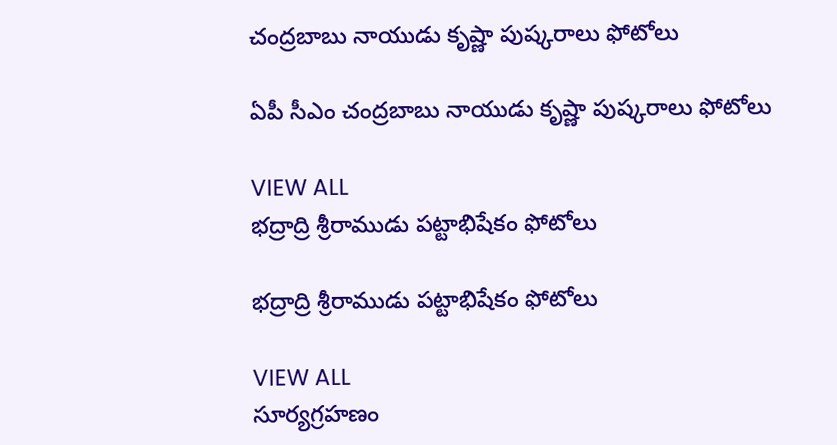చంద్రబాబు నాయుడు కృష్ణా పుష్కరాలు ఫోటోలు

ఏపీ సీఎం చంద్రబాబు నాయుడు కృష్ణా పుష్కరాలు ఫోటోలు

VIEW ALL
భద్రాద్రి శ్రీరాముడు పట్టాభిషేకం ఫోటోలు

భద్రాద్రి శ్రీరాముడు పట్టాభిషేకం ఫోటోలు

VIEW ALL
సూర్యగ్రహణం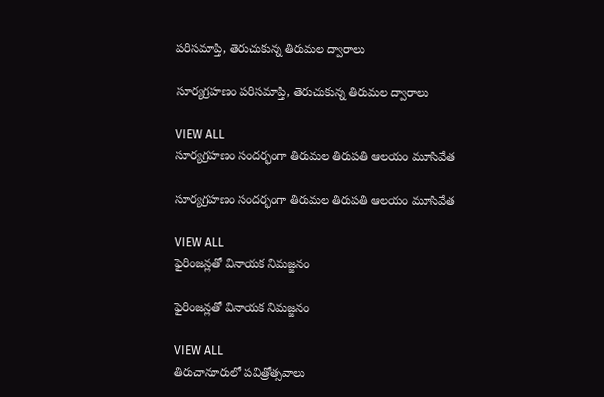పరిసమాప్తి, తెరుచుకున్న తిరుమల ద్వారాలు

సూర్యగ్రహణం పరిసమాప్తి, తెరుచుకున్న తిరుమల ద్వారాలు

VIEW ALL
సూర్యగ్రహణం సందర్భంగా తిరుమల తిరుపతి ఆలయం మూసివేత

సూర్యగ్రహణం సందర్భంగా తిరుమల తిరుపతి ఆలయం మూసివేత

VIEW ALL
ఫైరింజన్లతో వినాయక నిమజ్జనం

ఫైరింజన్లతో వినాయక నిమజ్జనం

VIEW ALL
తిరుచానూరులో పవిత్రోత్సవాలు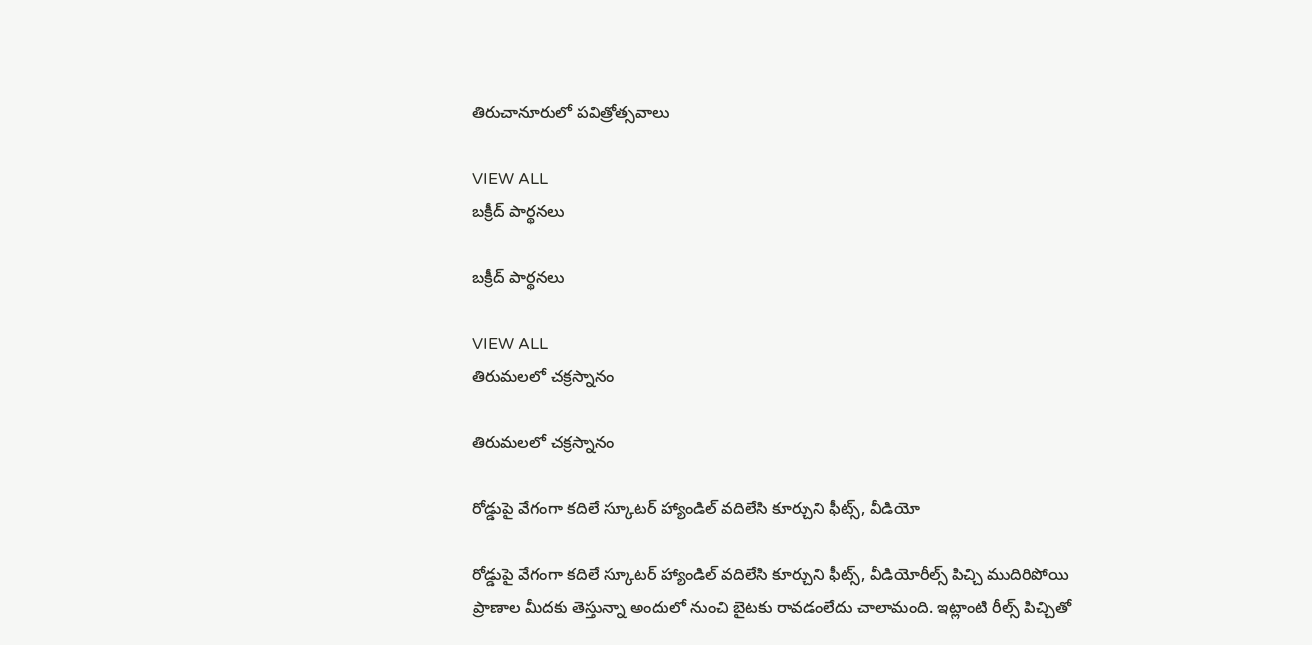తిరుచానూరులో పవిత్రోత్సవాలు

VIEW ALL
బక్రీద్ పార్థనలు

బక్రీద్ పార్థనలు

VIEW ALL
తిరుమలలో చక్రస్నానం

తిరుమలలో చక్రస్నానం

రోడ్డుపై వేగంగా కదిలే స్కూటర్ హ్యాండిల్ వదిలేసి కూర్చుని ఫీట్స్, వీడియో

రోడ్డుపై వేగంగా కదిలే స్కూటర్ హ్యాండిల్ వదిలేసి కూర్చుని ఫీట్స్, వీడియోరీల్స్ పిచ్చి ముదిరిపోయి ప్రాణాల మీదకు తెస్తున్నా అందులో నుంచి బైటకు రావడంలేదు చాలామంది. ఇట్లాంటి రీల్స్ పిచ్చితో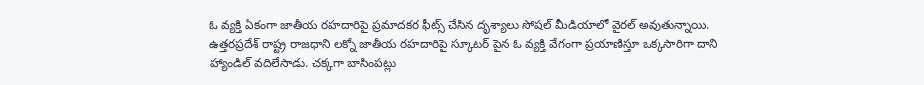ఓ వ్యక్తి ఏకంగా జాతీయ రహదారిపై ప్రమాదకర ఫీట్స్ చేసిన దృశ్యాలు సోషల్ మీడియాలో వైరల్ అవుతున్నాయి. ఉత్తరప్రదేశ్ రాష్ట్ర రాజధాని లక్నో జాతీయ రహదారిపై స్కూటర్ పైన ఓ వ్యక్తి వేగంగా ప్రయాణిస్తూ ఒక్కసారిగా దాని హ్యాండిల్ వదిలేసాడు. చక్కగా బాసింపట్లు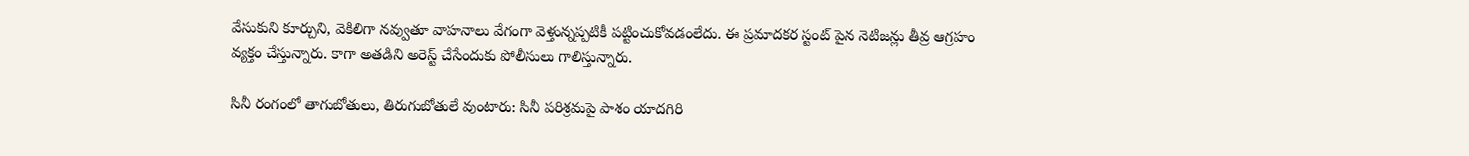వేసుకుని కూర్చుని, వెకిలిగా నవ్వుతూ వాహనాలు వేగంగా వెళ్తున్నప్పటికీ పట్టించుకోవడంలేదు. ఈ ప్రమాదకర స్టంట్ పైన నెటిజన్లు తీవ్ర ఆగ్రహం వ్యక్తం చేస్తున్నారు. కాగా అతడిని అరెస్ట్ చేసేందుకు పోలీసులు గాలిస్తున్నారు.

సినీ రంగంలో తాగుబోతులు, తిరుగుబోతులే వుంటారు: సినీ పరిశ్రమపై పాశం యాదగిరి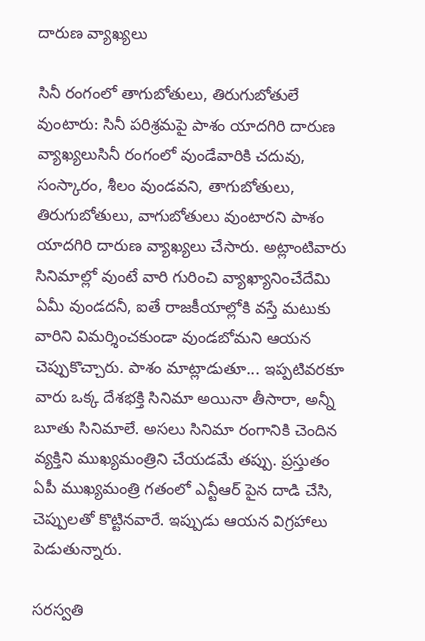దారుణ వ్యాఖ్యలు

సినీ రంగంలో తాగుబోతులు, తిరుగుబోతులే వుంటారు: సినీ పరిశ్రమపై పాశం యాదగిరి దారుణ వ్యాఖ్యలుసినీ రంగంలో వుండేవారికి చదువు, సంస్కారం, శీలం వుండవని, తాగుబోతులు, తిరుగుబోతులు, వాగుబోతులు వుంటారని పాశం యాదగిరి దారుణ వ్యాఖ్యలు చేసారు. అట్లాంటివారు సినిమాల్లో వుంటే వారి గురించి వ్యాఖ్యానించేదేమి ఏమీ వుండదనీ, ఐతే రాజకీయాల్లోకి వస్తే మటుకు వారిని విమర్శించకుండా వుండబోమని ఆయన చెప్పుకొచ్చారు. పాశం మాట్లాడుతూ... ఇప్పటివరకూ వారు ఒక్క దేశభక్తి సినిమా అయినా తీసారా, అన్నీ బూతు సినిమాలే. అసలు సినిమా రంగానికి చెందిన వ్యక్తిని ముఖ్యమంత్రిని చేయడమే తప్పు. ప్రస్తుతం ఏపీ ముఖ్యమంత్రి గతంలో ఎన్టీఆర్ పైన దాడి చేసి, చెప్పులతో కొట్టినవారే. ఇప్పుడు ఆయన విగ్రహాలు పెడుతున్నారు.

సరస్వతి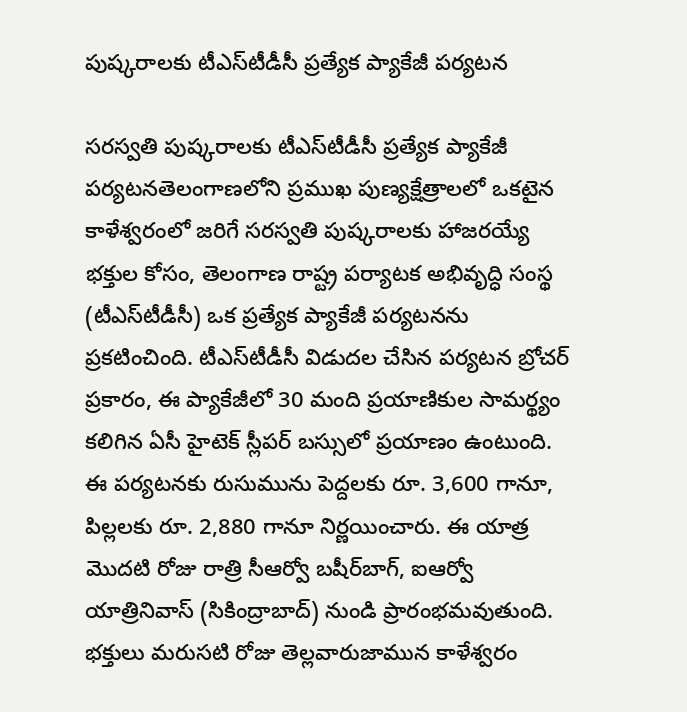పుష్కరాలకు టీఎస్‌టీడీసీ ప్రత్యేక ప్యాకేజీ పర్యటన

సరస్వతి పుష్కరాలకు టీఎస్‌టీడీసీ ప్రత్యేక ప్యాకేజీ పర్యటనతెలంగాణలోని ప్రముఖ పుణ్యక్షేత్రాలలో ఒకటైన కాళేశ్వరంలో జరిగే సరస్వతి పుష్కరాలకు హాజరయ్యే భక్తుల కోసం, తెలంగాణ రాష్ట్ర పర్యాటక అభివృద్ధి సంస్థ (టీఎస్‌టీడీసీ) ఒక ప్రత్యేక ప్యాకేజీ పర్యటనను ప్రకటించింది. టీఎస్‌టీడీసీ విడుదల చేసిన పర్యటన బ్రోచర్ ప్రకారం, ఈ ప్యాకేజీలో 30 మంది ప్రయాణికుల సామర్థ్యం కలిగిన ఏసీ హైటెక్ స్లీపర్ బస్సులో ప్రయాణం ఉంటుంది. ఈ పర్యటనకు రుసుమును పెద్దలకు రూ. 3,600 గానూ, పిల్లలకు రూ. 2,880 గానూ నిర్ణయించారు. ఈ యాత్ర మొదటి రోజు రాత్రి సీఆర్వో బషీర్‌బాగ్, ఐఆర్వో యాత్రినివాస్ (సికింద్రాబాద్) నుండి ప్రారంభమవుతుంది. భక్తులు మరుసటి రోజు తెల్లవారుజామున కాళేశ్వరం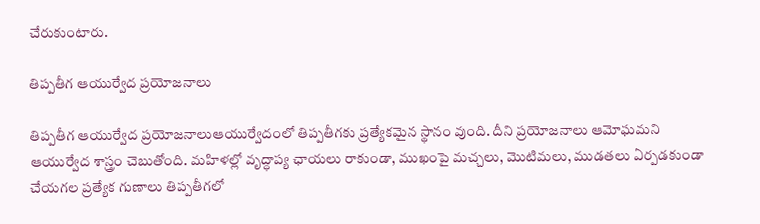చేరుకుంటారు.

తిప్పతీగ ఆయుర్వేద ప్రయోజనాలు

తిప్పతీగ ఆయుర్వేద ప్రయోజనాలుఆయుర్వేదంలో తిప్పతీగకు ప్రత్యేకమైన స్థానం వుంది. దీని ప్రయోజనాలు ఆమోఘమని ఆయుర్వేద శాస్త్రం చెబుతోంది. మహిళల్లో వృద్ధాప్య ఛాయలు రాకుండా, ముఖంపై మచ్చలు, మొటిమలు, ముడతలు ఏర్పడకుండా చేయగల ప్రత్యేక గుణాలు తిప్పతీగలో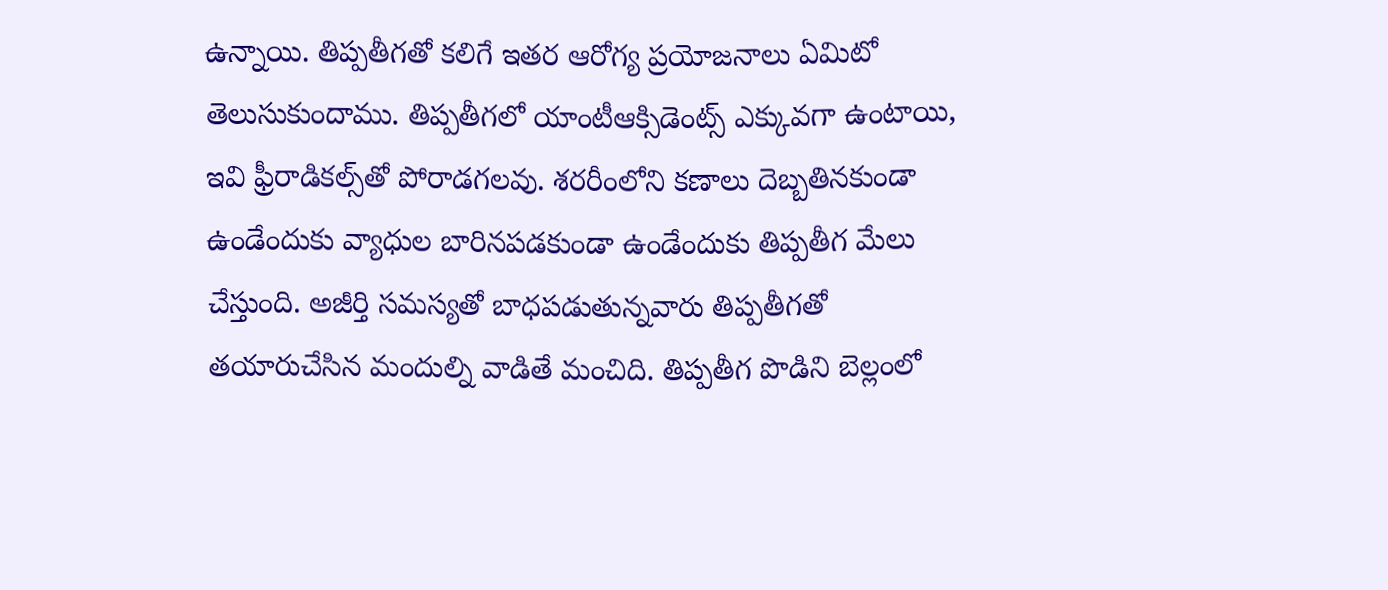ఉన్నాయి. తిప్పతీగతో కలిగే ఇతర ఆరోగ్య ప్రయోజనాలు ఏమిటో తెలుసుకుందాము. తిప్పతీగలో యాంటీఆక్సిడెంట్స్ ఎక్కువగా ఉంటాయి, ఇవి ఫ్రీరాడికల్స్‌తో పోరాడగలవు. శరరీంలోని కణాలు దెబ్బతినకుండా ఉండేందుకు వ్యాధుల బారినపడకుండా ఉండేందుకు తిప్పతీగ మేలు చేస్తుంది. అజీర్తి సమస్యతో బాధపడుతున్నవారు తిప్పతీగతో తయారుచేసిన మందుల్ని వాడితే మంచిది. తిప్పతీగ పొడిని బెల్లంలో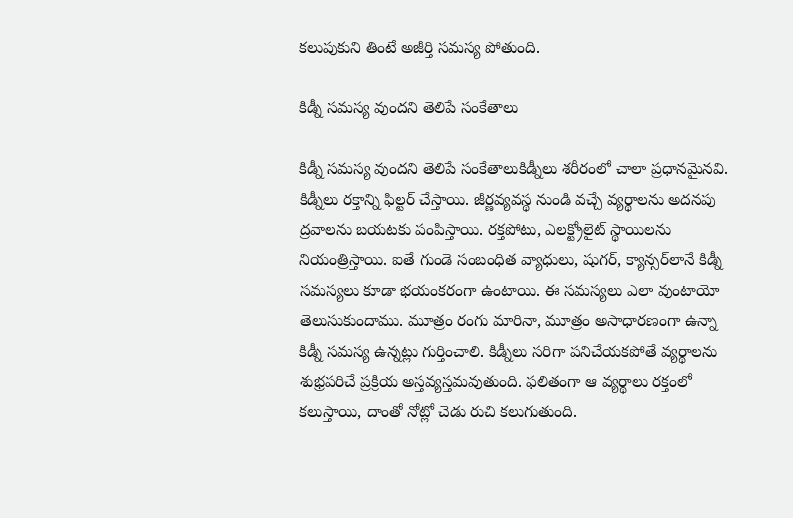కలుపుకుని తింటే అజీర్తి సమస్య పోతుంది.

కిడ్నీ సమస్య వుందని తెలిపే సంకేతాలు

కిడ్నీ సమస్య వుందని తెలిపే సంకేతాలుకిడ్నీలు శరీరంలో చాలా ప్రధానమైనవి. కిడ్నీలు రక్తాన్ని ఫిల్టర్ చేస్తాయి. జీర్ణవ్యవస్థ నుండి వచ్చే వ్యర్థాలను అదనపు ద్రవాలను బయటకు పంపిస్తాయి. రక్తపోటు, ఎలక్ట్రోలైట్ స్థాయిలను నియంత్రిస్తాయి. ఐతే గుండె సంబంధిత వ్యాధులు, షుగర్, క్యాన్సర్‌లానే కిడ్నీ సమస్యలు కూడా భయంకరంగా ఉంటాయి. ఈ సమస్యలు ఎలా వుంటాయో తెలుసుకుందాము. మూత్రం రంగు మారినా, మూత్రం అసాధారణంగా ఉన్నా కిడ్నీ సమస్య ఉన్నట్లు గుర్తించాలి. కిడ్నీలు సరిగా పనిచేయకపోతే వ్యర్థాలను శుభ్రపరిచే ప్రక్రియ అస్తవ్యస్తమవుతుంది. ఫలితంగా ఆ వ్యర్థాలు రక్తంలో కలుస్తాయి, దాంతో నోట్లో చెడు రుచి కలుగుతుంది.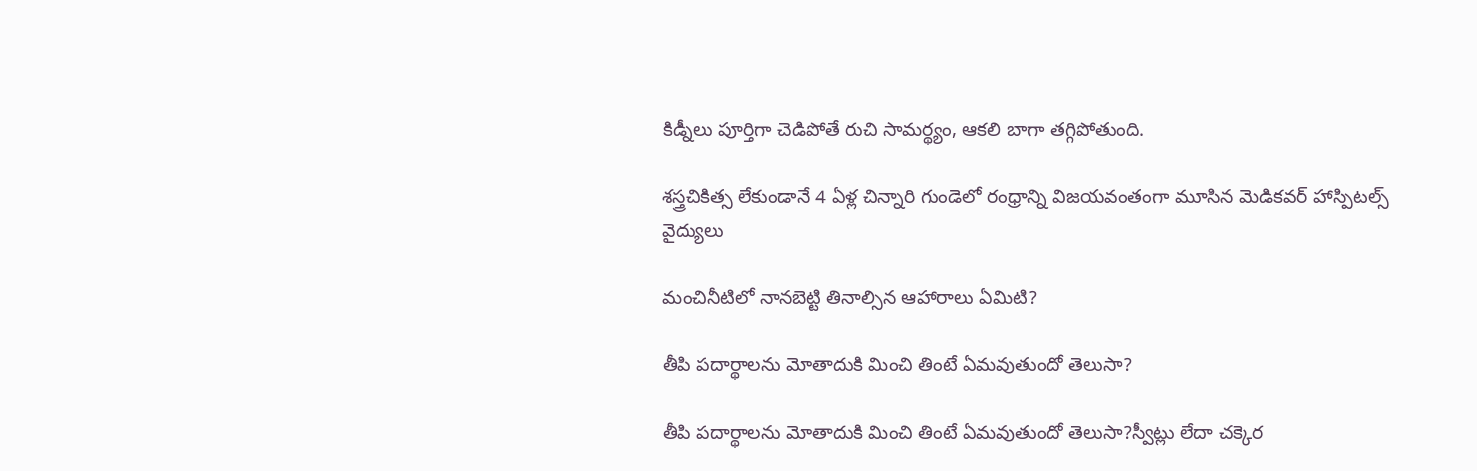కిడ్నీలు పూర్తిగా చెడిపోతే రుచి సామర్థ్యం, ఆకలి బాగా తగ్గిపోతుంది.

శస్త్రచికిత్స లేకుండానే 4 ఏళ్ల చిన్నారి గుండెలో రంధ్రాన్ని విజయవంతంగా మూసిన మెడికవర్ హాస్పిటల్స్ వైద్యులు

మంచినీటిలో నానబెట్టి తినాల్సిన ఆహారాలు ఏమిటి?

తీపి పదార్థాలను మోతాదుకి మించి తింటే ఏమవుతుందో తెలుసా?

తీపి పదార్థాలను మోతాదుకి మించి తింటే ఏమవుతుందో తెలుసా?స్వీట్లు లేదా చక్కెర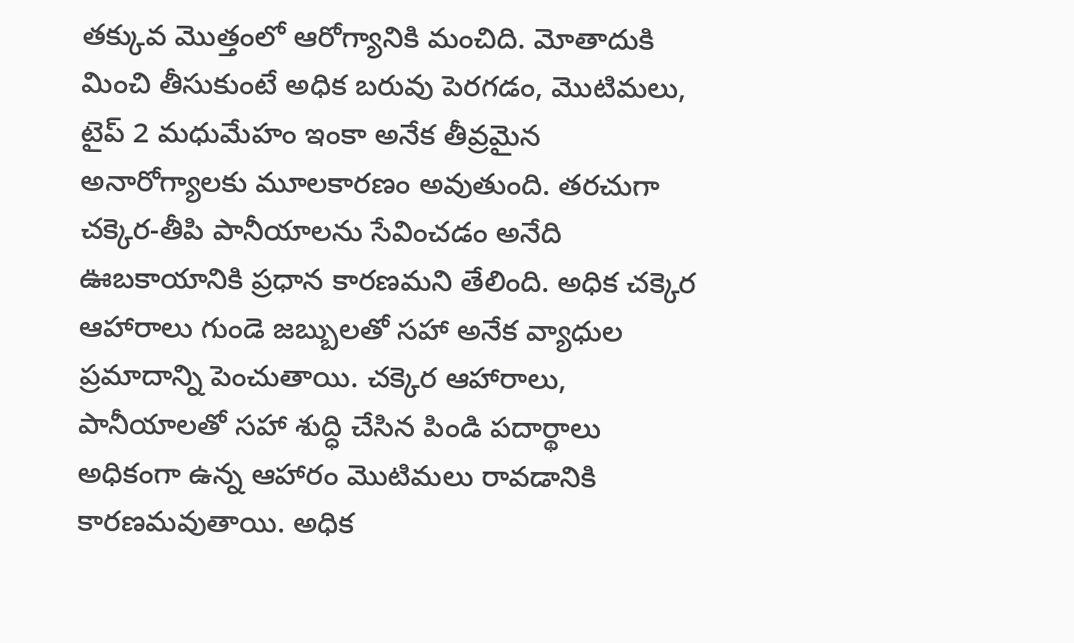తక్కువ మొత్తంలో ఆరోగ్యానికి మంచిది. మోతాదుకి మించి తీసుకుంటే అధిక బరువు పెరగడం, మొటిమలు, టైప్ 2 మధుమేహం ఇంకా అనేక తీవ్రమైన అనారోగ్యాలకు మూలకారణం అవుతుంది. తరచుగా చక్కెర-తీపి పానీయాలను సేవించడం అనేది ఊబకాయానికి ప్రధాన కారణమని తేలింది. అధిక చక్కెర ఆహారాలు గుండె జబ్బులతో సహా అనేక వ్యాధుల ప్రమాదాన్ని పెంచుతాయి. చక్కెర ఆహారాలు, పానీయాలతో సహా శుద్ధి చేసిన పిండి పదార్థాలు అధికంగా ఉన్న ఆహారం మొటిమలు రావడానికి కారణమవుతాయి. అధిక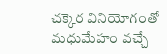చక్కెర వినియోగంతో మధుమేహం వచ్చే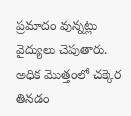ప్రమాదం వున్నట్లు వైద్యులు చెపుతారు. అధిక మొత్తంలో చక్కెర తినడం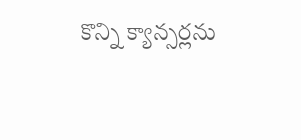కొన్ని క్యాన్సర్లను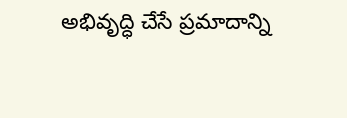అభివృద్ధి చేసే ప్రమాదాన్ని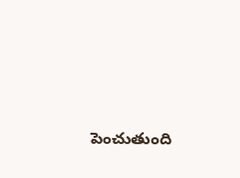పెంచుతుంది